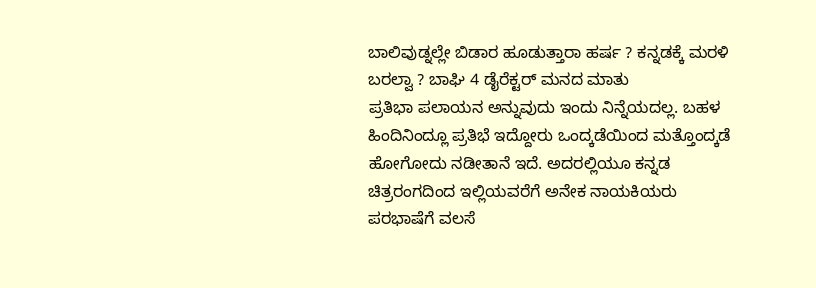ಬಾಲಿವುಡ್ನಲ್ಲೇ ಬಿಡಾರ ಹೂಡುತ್ತಾರಾ ಹರ್ಷ ? ಕನ್ನಡಕ್ಕೆ ಮರಳಿ ಬರಲ್ವಾ ? ಬಾಘಿ 4 ಡೈರೆಕ್ಟರ್ ಮನದ ಮಾತು
ಪ್ರತಿಭಾ ಪಲಾಯನ ಅನ್ನುವುದು ಇಂದು ನಿನ್ನೆಯದಲ್ಲ. ಬಹಳ ಹಿಂದಿನಿಂದ್ಲೂ ಪ್ರತಿಭೆ ಇದ್ದೋರು ಒಂದ್ಕಡೆಯಿಂದ ಮತ್ತೊಂದ್ಕಡೆ ಹೋಗೋದು ನಡೀತಾನೆ ಇದೆ. ಅದರಲ್ಲಿಯೂ ಕನ್ನಡ ಚಿತ್ರರಂಗದಿಂದ ಇಲ್ಲಿಯವರೆಗೆ ಅನೇಕ ನಾಯಕಿಯರು ಪರಭಾಷೆಗೆ ವಲಸೆ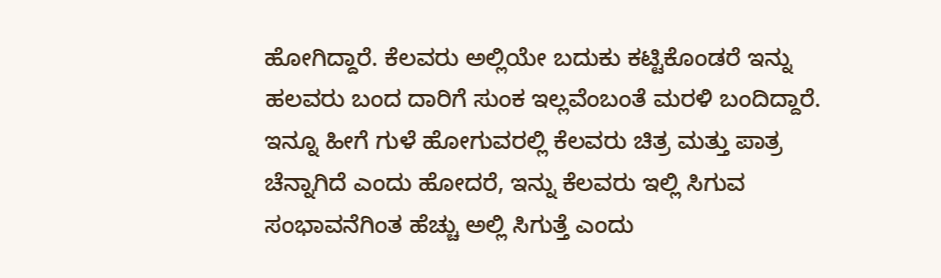ಹೋಗಿದ್ದಾರೆ. ಕೆಲವರು ಅಲ್ಲಿಯೇ ಬದುಕು ಕಟ್ಟಿಕೊಂಡರೆ ಇನ್ನು ಹಲವರು ಬಂದ ದಾರಿಗೆ ಸುಂಕ ಇಲ್ಲವೆಂಬಂತೆ ಮರಳಿ ಬಂದಿದ್ದಾರೆ.
ಇನ್ನೂ ಹೀಗೆ ಗುಳೆ ಹೋಗುವರಲ್ಲಿ ಕೆಲವರು ಚಿತ್ರ ಮತ್ತು ಪಾತ್ರ ಚೆನ್ನಾಗಿದೆ ಎಂದು ಹೋದರೆ, ಇನ್ನು ಕೆಲವರು ಇಲ್ಲಿ ಸಿಗುವ ಸಂಭಾವನೆಗಿಂತ ಹೆಚ್ಚು ಅಲ್ಲಿ ಸಿಗುತ್ತೆ ಎಂದು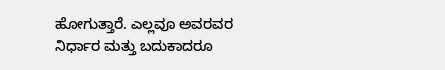ಹೋಗುತ್ತಾರೆ. ಎಲ್ಲವೂ ಅವರವರ ನಿರ್ಧಾರ ಮತ್ತು ಬದುಕಾದರೂ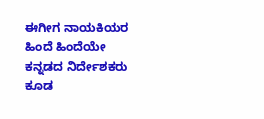ಈಗೀಗ ನಾಯಕಿಯರ ಹಿಂದೆ ಹಿಂದೆಯೇ ಕನ್ನಡದ ನಿರ್ದೇಶಕರು ಕೂಡ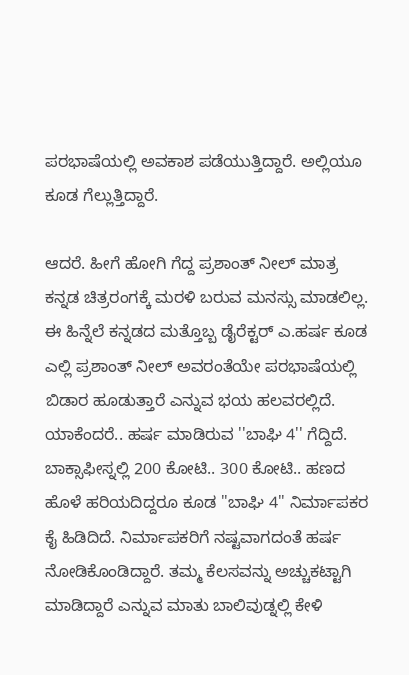ಪರಭಾಷೆಯಲ್ಲಿ ಅವಕಾಶ ಪಡೆಯುತ್ತಿದ್ದಾರೆ. ಅಲ್ಲಿಯೂ ಕೂಡ ಗೆಲ್ಲುತ್ತಿದ್ದಾರೆ.

ಆದರೆ. ಹೀಗೆ ಹೋಗಿ ಗೆದ್ದ ಪ್ರಶಾಂತ್ ನೀಲ್ ಮಾತ್ರ ಕನ್ನಡ ಚಿತ್ರರಂಗಕ್ಕೆ ಮರಳಿ ಬರುವ ಮನಸ್ಸು ಮಾಡಲಿಲ್ಲ. ಈ ಹಿನ್ನೆಲೆ ಕನ್ನಡದ ಮತ್ತೊಬ್ಬ ಡೈರೆಕ್ಟರ್ ಎ.ಹರ್ಷ ಕೂಡ ಎಲ್ಲಿ ಪ್ರಶಾಂತ್ ನೀಲ್ ಅವರಂತೆಯೇ ಪರಭಾಷೆಯಲ್ಲಿ ಬಿಡಾರ ಹೂಡುತ್ತಾರೆ ಎನ್ನುವ ಭಯ ಹಲವರಲ್ಲಿದೆ.
ಯಾಕೆಂದರೆ.. ಹರ್ಷ ಮಾಡಿರುವ ''ಬಾಘಿ 4'' ಗೆದ್ದಿದೆ. ಬಾಕ್ಸಾಫೀಸ್ನಲ್ಲಿ 200 ಕೋಟಿ.. 300 ಕೋಟಿ.. ಹಣದ ಹೊಳೆ ಹರಿಯದಿದ್ದರೂ ಕೂಡ ''ಬಾಘಿ 4'' ನಿರ್ಮಾಪಕರ ಕೈ ಹಿಡಿದಿದೆ. ನಿರ್ಮಾಪಕರಿಗೆ ನಷ್ಟವಾಗದಂತೆ ಹರ್ಷ ನೋಡಿಕೊಂಡಿದ್ದಾರೆ. ತಮ್ಮ ಕೆಲಸವನ್ನು ಅಚ್ಚುಕಟ್ಟಾಗಿ ಮಾಡಿದ್ದಾರೆ ಎನ್ನುವ ಮಾತು ಬಾಲಿವುಡ್ನಲ್ಲಿ ಕೇಳಿ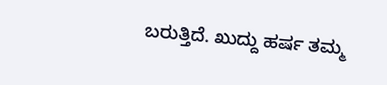ಬರುತ್ತಿದೆ. ಖುದ್ದು ಹರ್ಷ ತಮ್ಮ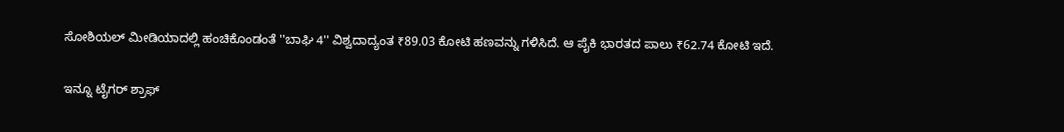ಸೋಶಿಯಲ್ ಮೀಡಿಯಾದಲ್ಲಿ ಹಂಚಿಕೊಂಡಂತೆ ''ಬಾಘಿ 4'' ವಿಶ್ವದಾದ್ಯಂತ ₹89.03 ಕೋಟಿ ಹಣವನ್ನು ಗಳಿಸಿದೆ. ಆ ಪೈಕಿ ಭಾರತದ ಪಾಲು ₹62.74 ಕೋಟಿ ಇದೆ.

ಇನ್ನೂ ಟೈಗರ್ ಶ್ರಾಫ್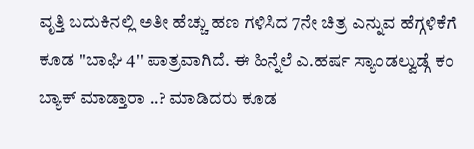ವೃತ್ತಿ ಬದುಕಿನಲ್ಲಿ ಅತೀ ಹೆಚ್ಚು ಹಣ ಗಳಿಸಿದ 7ನೇ ಚಿತ್ರ ಎನ್ನುವ ಹೆಗ್ಗಳಿಕೆಗೆ ಕೂಡ ''ಬಾಘಿ 4'' ಪಾತ್ರವಾಗಿದೆ. ಈ ಹಿನ್ನೆಲೆ ಎ.ಹರ್ಷ ಸ್ಯಾಂಡಲ್ವುಡ್ಗೆ ಕಂ ಬ್ಯಾಕ್ ಮಾಡ್ತಾರಾ ..? ಮಾಡಿದರು ಕೂಡ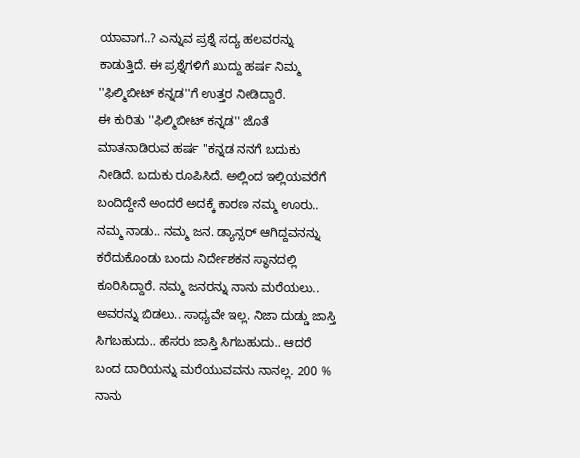ಯಾವಾಗ..? ಎನ್ನುವ ಪ್ರಶ್ನೆ ಸದ್ಯ ಹಲವರನ್ನು ಕಾಡುತ್ತಿದೆ. ಈ ಪ್ರಶ್ನೆಗಳಿಗೆ ಖುದ್ದು ಹರ್ಷ ನಿಮ್ಮ ''ಫಿಲ್ಮಿಬೀಟ್ ಕನ್ನಡ''ಗೆ ಉತ್ತರ ನೀಡಿದ್ದಾರೆ.
ಈ ಕುರಿತು ''ಫಿಲ್ಮಿಬೀಟ್ ಕನ್ನಡ'' ಜೊತೆ ಮಾತನಾಡಿರುವ ಹರ್ಷ ''ಕನ್ನಡ ನನಗೆ ಬದುಕು ನೀಡಿದೆ. ಬದುಕು ರೂಪಿಸಿದೆ. ಅಲ್ಲಿಂದ ಇಲ್ಲಿಯವರೆಗೆ ಬಂದಿದ್ದೇನೆ ಅಂದರೆ ಅದಕ್ಕೆ ಕಾರಣ ನಮ್ಮ ಊರು.. ನಮ್ಮ ನಾಡು.. ನಮ್ಮ ಜನ. ಡ್ಯಾನ್ಸರ್ ಆಗಿದ್ದವನನ್ನು ಕರೆದುಕೊಂಡು ಬಂದು ನಿರ್ದೇಶಕನ ಸ್ಥಾನದಲ್ಲಿ ಕೂರಿಸಿದ್ದಾರೆ. ನಮ್ಮ ಜನರನ್ನು ನಾನು ಮರೆಯಲು.. ಅವರನ್ನು ಬಿಡಲು.. ಸಾಧ್ಯವೇ ಇಲ್ಲ. ನಿಜಾ ದುಡ್ಡು ಜಾಸ್ತಿ ಸಿಗಬಹುದು.. ಹೆಸರು ಜಾಸ್ತಿ ಸಿಗಬಹುದು.. ಆದರೆ ಬಂದ ದಾರಿಯನ್ನು ಮರೆಯುವವನು ನಾನಲ್ಲ. 200 % ನಾನು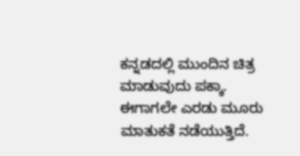ಕನ್ನಡದಲ್ಲಿ ಮುಂದಿನ ಚಿತ್ರ ಮಾಡುವುದು ಪಕ್ಕಾ. ಈಗಾಗಲೇ ಎರಡು ಮೂರು ಮಾತುಕತೆ ನಡೆಯುತ್ತಿದೆ.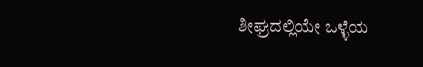ಶೀಘ್ರದಲ್ಲಿಯೇ ಒಳ್ಳೆಯ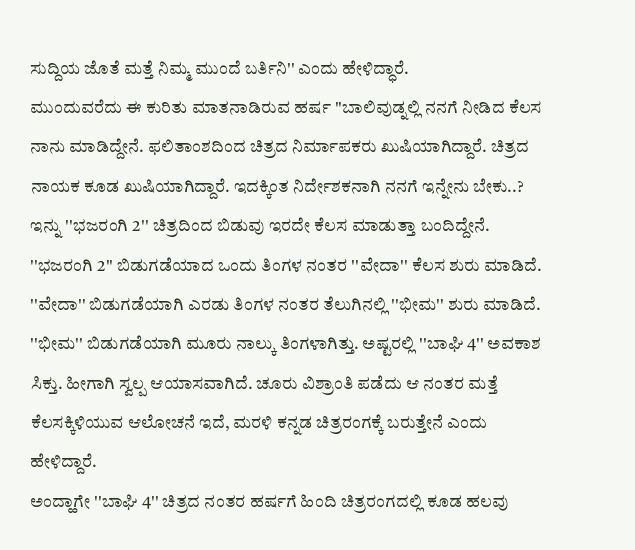ಸುದ್ದಿಯ ಜೊತೆ ಮತ್ತೆ ನಿಮ್ಮ ಮುಂದೆ ಬರ್ತಿನಿ'' ಎಂದು ಹೇಳಿದ್ಧಾರೆ.
ಮುಂದುವರೆದು ಈ ಕುರಿತು ಮಾತನಾಡಿರುವ ಹರ್ಷ ''ಬಾಲಿವುಡ್ನಲ್ಲಿ ನನಗೆ ನೀಡಿದ ಕೆಲಸ ನಾನು ಮಾಡಿದ್ದೇನೆ. ಫಲಿತಾಂಶದಿಂದ ಚಿತ್ರದ ನಿರ್ಮಾಪಕರು ಖುಷಿಯಾಗಿದ್ದಾರೆ. ಚಿತ್ರದ ನಾಯಕ ಕೂಡ ಖುಷಿಯಾಗಿದ್ದಾರೆ. ಇದಕ್ಕಿಂತ ನಿರ್ದೇಶಕನಾಗಿ ನನಗೆ ಇನ್ನೇನು ಬೇಕು..? ಇನ್ನು ''ಭಜರಂಗಿ 2'' ಚಿತ್ರದಿಂದ ಬಿಡುವು ಇರದೇ ಕೆಲಸ ಮಾಡುತ್ತಾ ಬಂದಿದ್ದೇನೆ. ''ಭಜರಂಗಿ 2'' ಬಿಡುಗಡೆಯಾದ ಒಂದು ತಿಂಗಳ ನಂತರ ''ವೇದಾ'' ಕೆಲಸ ಶುರು ಮಾಡಿದೆ. ''ವೇದಾ'' ಬಿಡುಗಡೆಯಾಗಿ ಎರಡು ತಿಂಗಳ ನಂತರ ತೆಲುಗಿನಲ್ಲಿ ''ಭೀಮ'' ಶುರು ಮಾಡಿದೆ. ''ಭೀಮ'' ಬಿಡುಗಡೆಯಾಗಿ ಮೂರು ನಾಲ್ಕು ತಿಂಗಳಾಗಿತ್ತು. ಅಷ್ಟರಲ್ಲಿ ''ಬಾಘಿ 4'' ಅವಕಾಶ ಸಿಕ್ತು. ಹೀಗಾಗಿ ಸ್ವಲ್ಪ ಆಯಾಸವಾಗಿದೆ. ಚೂರು ವಿಶ್ರಾಂತಿ ಪಡೆದು ಆ ನಂತರ ಮತ್ತೆ ಕೆಲಸಕ್ಕಿಳಿಯುವ ಆಲೋಚನೆ ಇದೆ, ಮರಳಿ ಕನ್ನಡ ಚಿತ್ರರಂಗಕ್ಕೆ ಬರುತ್ತೇನೆ ಎಂದು ಹೇಳಿದ್ದಾರೆ.
ಅಂದ್ಹಾಗೇ ''ಬಾಘಿ 4'' ಚಿತ್ರದ ನಂತರ ಹರ್ಷಗೆ ಹಿಂದಿ ಚಿತ್ರರಂಗದಲ್ಲಿ ಕೂಡ ಹಲವು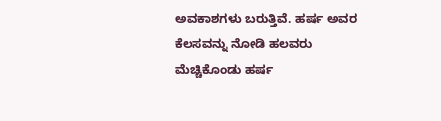ಅವಕಾಶಗಳು ಬರುತ್ತಿವೆ. ಹರ್ಷ ಅವರ ಕೆಲಸವನ್ನು ನೋಡಿ ಹಲವರು ಮೆಚ್ಚಿಕೊಂಡು ಹರ್ಷ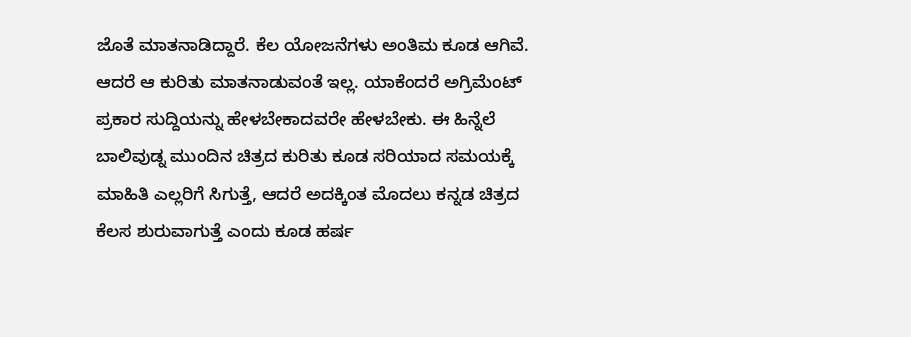ಜೊತೆ ಮಾತನಾಡಿದ್ದಾರೆ. ಕೆಲ ಯೋಜನೆಗಳು ಅಂತಿಮ ಕೂಡ ಆಗಿವೆ. ಆದರೆ ಆ ಕುರಿತು ಮಾತನಾಡುವಂತೆ ಇಲ್ಲ. ಯಾಕೆಂದರೆ ಅಗ್ರಿಮೆಂಟ್ ಪ್ರಕಾರ ಸುದ್ದಿಯನ್ನು ಹೇಳಬೇಕಾದವರೇ ಹೇಳಬೇಕು. ಈ ಹಿನ್ನೆಲೆ ಬಾಲಿವುಡ್ನ ಮುಂದಿನ ಚಿತ್ರದ ಕುರಿತು ಕೂಡ ಸರಿಯಾದ ಸಮಯಕ್ಕೆ ಮಾಹಿತಿ ಎಲ್ಲರಿಗೆ ಸಿಗುತ್ತೆ, ಆದರೆ ಅದಕ್ಕಿಂತ ಮೊದಲು ಕನ್ನಡ ಚಿತ್ರದ ಕೆಲಸ ಶುರುವಾಗುತ್ತೆ ಎಂದು ಕೂಡ ಹರ್ಷ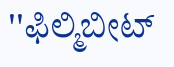''ಫಿಲ್ಮಿಬೀಟ್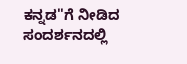ಕನ್ನಡ''ಗೆ ನೀಡಿದ ಸಂದರ್ಶನದಲ್ಲಿ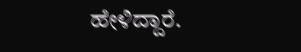ಹೇಳಿದ್ದಾರೆ.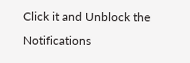Click it and Unblock the Notifications